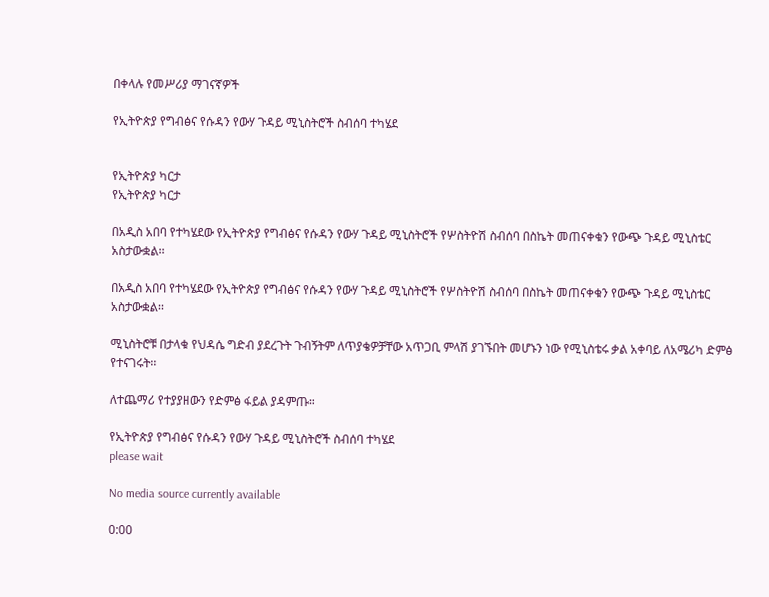በቀላሉ የመሥሪያ ማገናኛዎች

የኢትዮጵያ የግብፅና የሱዳን የውሃ ጉዳይ ሚኒስትሮች ስብሰባ ተካሄደ


የኢትዮጵያ ካርታ
የኢትዮጵያ ካርታ

በአዲስ አበባ የተካሄደው የኢትዮጵያ የግብፅና የሱዳን የውሃ ጉዳይ ሚኒስትሮች የሦስትዮሽ ስብሰባ በስኬት መጠናቀቁን የውጭ ጉዳይ ሚኒስቴር አስታውቋል፡፡

በአዲስ አበባ የተካሄደው የኢትዮጵያ የግብፅና የሱዳን የውሃ ጉዳይ ሚኒስትሮች የሦስትዮሽ ስብሰባ በስኬት መጠናቀቁን የውጭ ጉዳይ ሚኒስቴር አስታውቋል፡፡

ሚኒስትሮቹ በታላቁ የህዳሴ ግድብ ያደረጉት ጉብኝትም ለጥያቄዎቻቸው አጥጋቢ ምላሽ ያገኙበት መሆኑን ነው የሚኒስቴሩ ቃል አቀባይ ለአሜሪካ ድምፅ የተናገሩት፡፡

ለተጨማሪ የተያያዘውን የድምፅ ፋይል ያዳምጡ።

የኢትዮጵያ የግብፅና የሱዳን የውሃ ጉዳይ ሚኒስትሮች ስብሰባ ተካሄደ
please wait

No media source currently available

0:00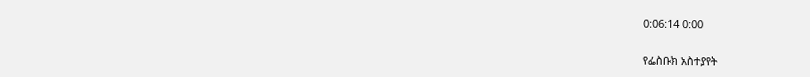0:06:14 0:00

የፌስቡክ አስተያየት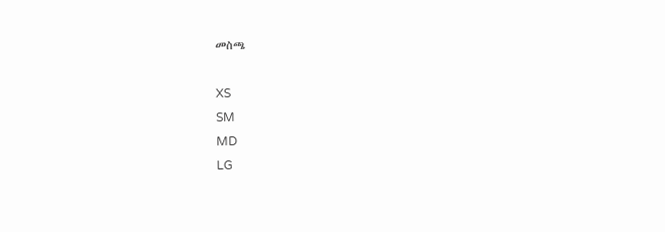መስጫ

XS
SM
MD
LG